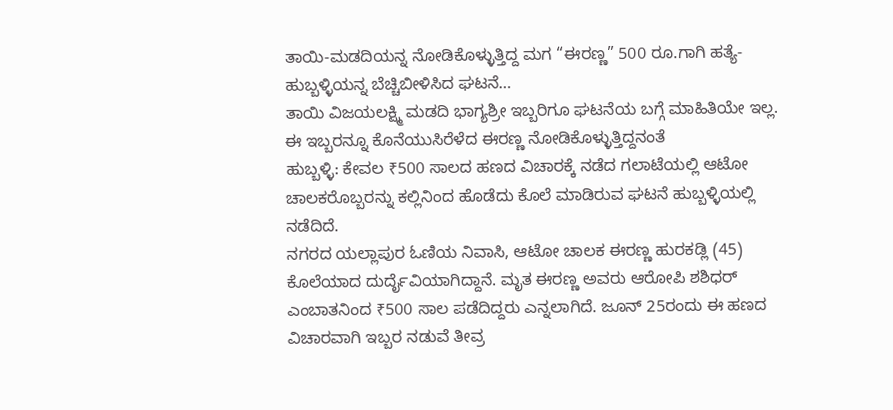ತಾಯಿ-ಮಡದಿಯನ್ನ ನೋಡಿಕೊಳ್ಳುತ್ತಿದ್ದ ಮಗ “ಈರಣ್ಣ” 500 ರೂ.ಗಾಗಿ ಹತ್ಯೆ- ಹುಬ್ಬಳ್ಳಿಯನ್ನ ಬೆಚ್ಚಿಬೀಳಿಸಿದ ಘಟನೆ…
ತಾಯಿ ವಿಜಯಲಕ್ಷ್ಮಿ ಮಡದಿ ಭಾಗ್ಯಶ್ರೀ ಇಬ್ಬರಿಗೂ ಘಟನೆಯ ಬಗ್ಗೆ ಮಾಹಿತಿಯೇ ಇಲ್ಲ. ಈ ಇಬ್ಬರನ್ನೂ ಕೊನೆಯುಸಿರೆಳೆದ ಈರಣ್ಣ ನೋಡಿಕೊಳ್ಳುತ್ತಿದ್ದನಂತೆ
ಹುಬ್ಬಳ್ಳಿ: ಕೇವಲ ₹500 ಸಾಲದ ಹಣದ ವಿಚಾರಕ್ಕೆ ನಡೆದ ಗಲಾಟೆಯಲ್ಲಿ ಆಟೋ ಚಾಲಕರೊಬ್ಬರನ್ನು ಕಲ್ಲಿನಿಂದ ಹೊಡೆದು ಕೊಲೆ ಮಾಡಿರುವ ಘಟನೆ ಹುಬ್ಬಳ್ಳಿಯಲ್ಲಿ ನಡೆದಿದೆ.
ನಗರದ ಯಲ್ಲಾಪುರ ಓಣಿಯ ನಿವಾಸಿ, ಆಟೋ ಚಾಲಕ ಈರಣ್ಣ ಹುರಕಡ್ಲಿ (45) ಕೊಲೆಯಾದ ದುರ್ದೈವಿಯಾಗಿದ್ದಾನೆ. ಮೃತ ಈರಣ್ಣ ಅವರು ಆರೋಪಿ ಶಶಿಧರ್ ಎಂಬಾತನಿಂದ ₹500 ಸಾಲ ಪಡೆದಿದ್ದರು ಎನ್ನಲಾಗಿದೆ. ಜೂನ್ 25ರಂದು ಈ ಹಣದ ವಿಚಾರವಾಗಿ ಇಬ್ಬರ ನಡುವೆ ತೀವ್ರ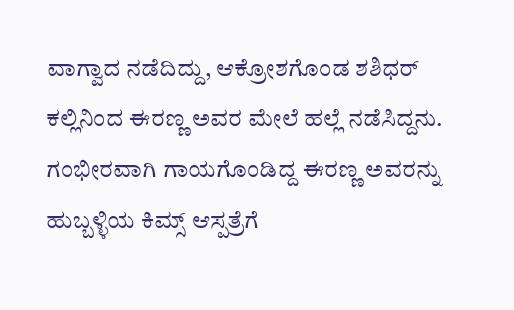ವಾಗ್ವಾದ ನಡೆದಿದ್ದು, ಆಕ್ರೋಶಗೊಂಡ ಶಶಿಧರ್ ಕಲ್ಲಿನಿಂದ ಈರಣ್ಣ ಅವರ ಮೇಲೆ ಹಲ್ಲೆ ನಡೆಸಿದ್ದನು.
ಗಂಭೀರವಾಗಿ ಗಾಯಗೊಂಡಿದ್ದ ಈರಣ್ಣ ಅವರನ್ನು ಹುಬ್ಬಳ್ಳಿಯ ಕಿಮ್ಸ್ ಆಸ್ಪತ್ರೆಗೆ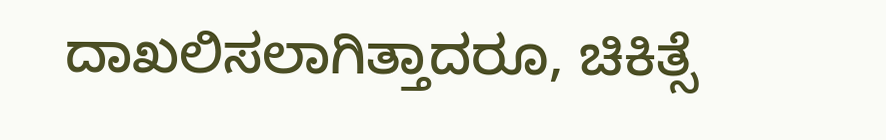ದಾಖಲಿಸಲಾಗಿತ್ತಾದರೂ, ಚಿಕಿತ್ಸೆ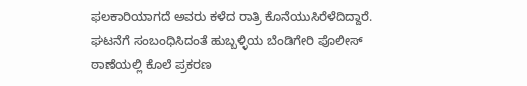ಫಲಕಾರಿಯಾಗದೆ ಅವರು ಕಳೆದ ರಾತ್ರಿ ಕೊನೆಯುಸಿರೆಳೆದಿದ್ದಾರೆ.
ಘಟನೆಗೆ ಸಂಬಂಧಿಸಿದಂತೆ ಹುಬ್ಬಳ್ಳಿಯ ಬೆಂಡಿಗೇರಿ ಪೊಲೀಸ್ ಠಾಣೆಯಲ್ಲಿ ಕೊಲೆ ಪ್ರಕರಣ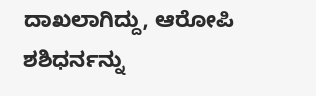ದಾಖಲಾಗಿದ್ದು, ಆರೋಪಿ ಶಶಿಧರ್ನನ್ನು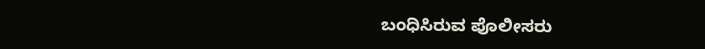ಬಂಧಿಸಿರುವ ಪೊಲೀಸರು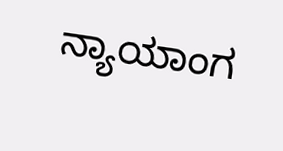ನ್ಯಾಯಾಂಗ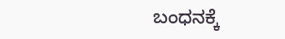ಬಂಧನಕ್ಕೆ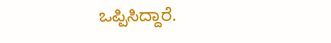ಒಪ್ಪಿಸಿದ್ದಾರೆ.